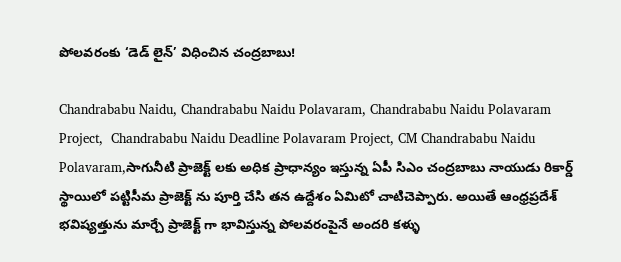పోలవరంకు ‘డెడ్ లైన్’ విధించిన చంద్రబాబు!

Chandrababu Naidu, Chandrababu Naidu Polavaram, Chandrababu Naidu Polavaram Project,  Chandrababu Naidu Deadline Polavaram Project, CM Chandrababu Naidu Polavaram,సాగునీటి ప్రాజెక్ట్ లకు అధిక ప్రాధాన్యం ఇస్తున్న ఏపీ సిఎం చంద్రబాబు నాయుడు రికార్డ్ స్థాయిలో పట్టిసీమ ప్రాజెక్ట్ ను పూర్తి చేసి తన ఉద్దేశం ఏమిటో చాటిచెప్పారు. అయితే ఆంధ్రప్రదేశ్ భవిష్యత్తును మార్చే ప్రాజెక్ట్ గా భావిస్తున్న పోలవరంపైనే అందరి కళ్ళు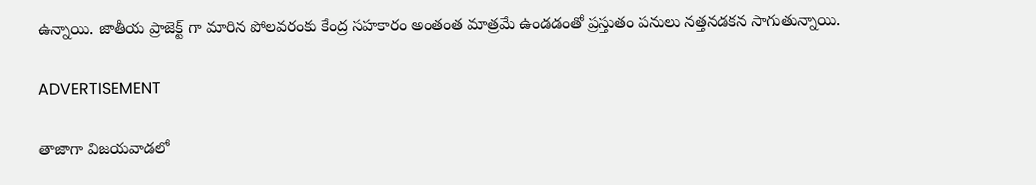ఉన్నాయి. జాతీయ ప్రాజెక్ట్ గా మారిన పోలవరంకు కేంద్ర సహకారం అంతంత మాత్రమే ఉండడంతో ప్రస్తుతం పనులు నత్తనడకన సాగుతున్నాయి.

ADVERTISEMENT

తాజాగా విజయవాడలో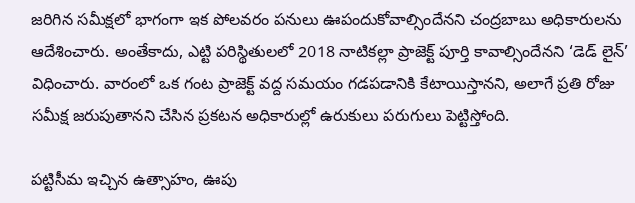జరిగిన సమీక్షలో భాగంగా ఇక పోలవరం పనులు ఊపందుకోవాల్సిందేనని చంద్రబాబు అధికారులను ఆదేశించారు. అంతేకాదు, ఎట్టి పరిస్థితులలో 2018 నాటికల్లా ప్రాజెక్ట్ పూర్తి కావాల్సిందేనని ‘డెడ్ లైన్’ విధించారు. వారంలో ఒక గంట ప్రాజెక్ట్ వద్ద సమయం గడపడానికి కేటాయిస్తానని, అలాగే ప్రతి రోజు సమీక్ష జరుపుతానని చేసిన ప్రకటన అధికారుల్లో ఉరుకులు పరుగులు పెట్టిస్తోంది.

పట్టిసీమ ఇచ్చిన ఉత్సాహం, ఊపు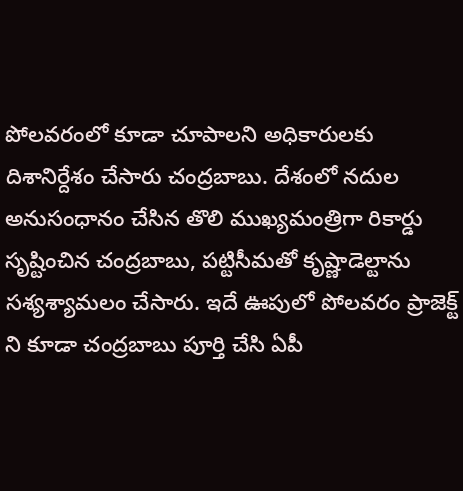పోలవరంలో కూడా చూపాలని అధికారులకు దిశానిర్దేశం చేసారు చంద్రబాబు. దేశంలో నదుల అనుసంధానం చేసిన తొలి ముఖ్యమంత్రిగా రికార్డు సృష్టించిన చంద్రబాబు, పట్టిసీమతో కృష్ణాడెల్టాను సశ్యశ్యామలం చేసారు. ఇదే ఊపులో పోలవరం ప్రాజెక్ట్ ని కూడా చంద్రబాబు పూర్తి చేసి ఏపీ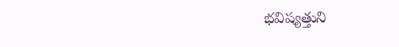భవిష్యత్తుని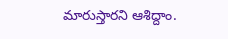మారుస్తారని ఆశిద్దాం.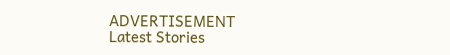ADVERTISEMENT
Latest Stories